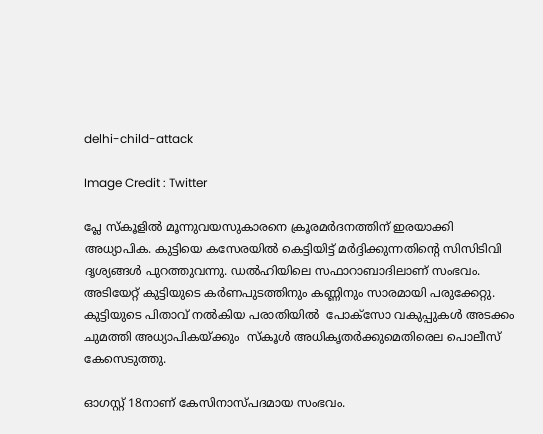delhi-child-attack

Image Credit : Twitter

പ്ലേ സ്കൂളില്‍ മൂന്നുവയസുകാരനെ ക്രൂരമര്‍ദനത്തിന് ഇരയാക്കി അധ്യാപിക. കുട്ടിയെ കസേരയില്‍ കെട്ടിയിട്ട് മര്‍ദ്ദിക്കുന്നതിന്‍റെ സിസിടിവി ദൃശ്യങ്ങള്‍ പുറത്തുവന്നു. ഡൽഹിയിലെ സഫാറാബാദിലാണ് സംഭവം. അടിയേറ്റ് കുട്ടിയുടെ കര്‍ണപുടത്തിനും കണ്ണിനും സാരമായി പരുക്കേറ്റു. കുട്ടിയുടെ പിതാവ് നല്‍കിയ പരാതിയില്‍  പോക്സോ വകുപ്പുകൾ അടക്കം ചുമത്തി അധ്യാപികയ്ക്കും  സ്കൂള്‍ അധികൃതര്‍ക്കുമെതിരെല പൊലീസ് കേസെടുത്തു.

ഓഗസ്റ്റ് 18നാണ് കേസിനാസ്പദമായ സംഭവം.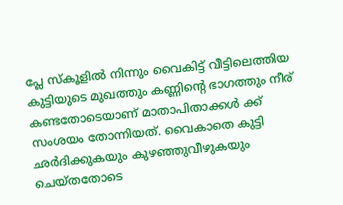പ്ലേ സ്കൂളില്‍ നിന്നും വൈകിട്ട് വീട്ടിലെത്തിയ കുട്ടിയുടെ മുഖത്തും കണ്ണിന്‍റെ ഭാഗത്തും നീര് കണ്ടതോടെയാണ് മാതാപിതാക്കള്‍ ക്ക് സംശയം തോന്നിയത്. വൈകാതെ കുട്ടി ഛര്‍ദിക്കുകയും കുഴഞ്ഞുവീഴുകയും ചെയ്തതോടെ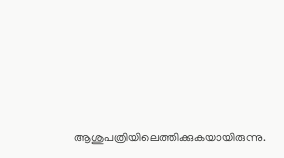ആശുപത്രിയിലെത്തിക്കുകയായിരുന്നു.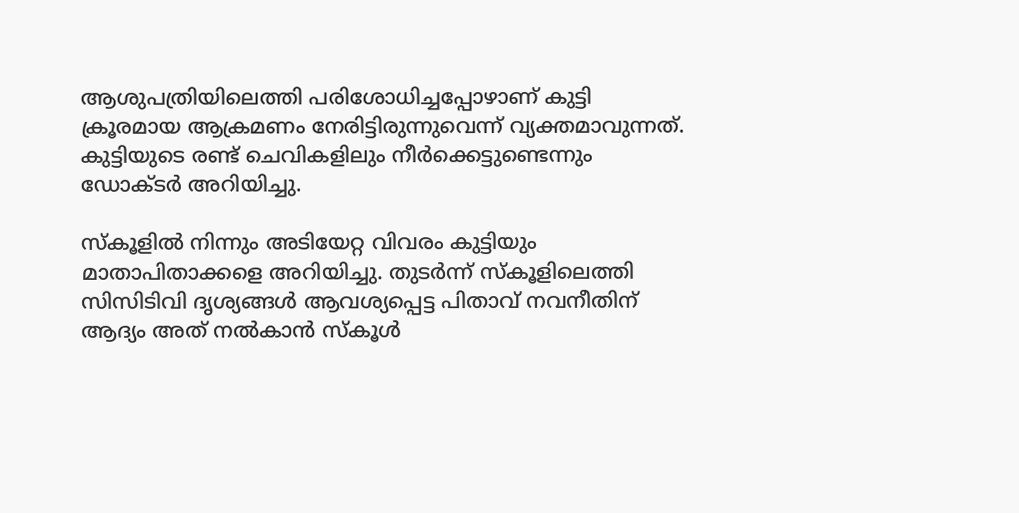ആശുപത്രിയിലെത്തി പരിശോധിച്ചപ്പോഴാണ് കുട്ടി ക്രൂരമായ ആക്രമണം നേരിട്ടിരുന്നുവെന്ന് വ്യക്തമാവുന്നത്. കുട്ടിയുടെ രണ്ട് ചെവികളിലും നീര്‍ക്കെട്ടുണ്ടെന്നും ഡോക്ടര്‍ അറിയിച്ചു.

സ്കൂളില്‍ നിന്നും അടിയേറ്റ വിവരം കുട്ടിയും മാതാപിതാക്കളെ അറിയിച്ചു. തുടര്‍ന്ന് സ്കൂളിലെത്തി സിസിടിവി ദൃശ്യങ്ങള്‍ ആവശ്യപ്പെട്ട പിതാവ് നവനീതിന് ആദ്യം അത് നല്‍കാന്‍ സ്കൂള്‍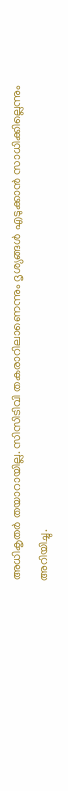അധികൃതര്‍ തയാറായില്ല. സിസിടിവി തകരാറിലാണെന്നും ദൃശ്യങ്ങള്‍ എടുക്കാന്‍ സാധിക്കില്ലെന്നും അറിയിച്ചു.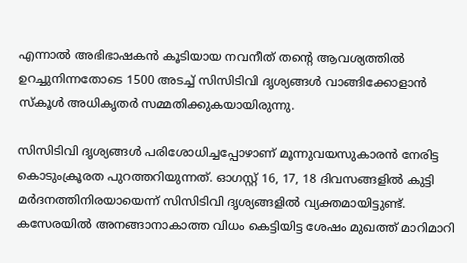എന്നാല്‍ അഭിഭാഷകന്‍ കൂടിയായ നവനീത് തന്‍റെ ആവശ്യത്തില്‍ ഉറച്ചുനിന്നതോടെ 1500 അടച്ച് സിസിടിവി ദൃശ്യങ്ങള്‍ വാങ്ങിക്കോളാന്‍ സ്കൂള്‍ അധികൃതര്‍ സമ്മതിക്കുകയായിരുന്നു.

സിസിടിവി ദൃശ്യങ്ങള്‍ പരിശോധിച്ചപ്പോഴാണ് മൂന്നുവയസുകാരന്‍ നേരിട്ട കൊടുംക്രൂരത പുറത്തറിയുന്നത്. ഓഗസ്റ്റ് 16, 17, 18 ദിവസങ്ങളില്‍ കുട്ടി മർദനത്തിനിരയായെന്ന് സിസിടിവി ദൃശ്യങ്ങളിൽ വ്യക്തമായിട്ടുണ്ട്. കസേരയില്‍ അനങ്ങാനാകാത്ത വിധം കെട്ടിയിട്ട ശേഷം മുഖത്ത് മാറിമാറി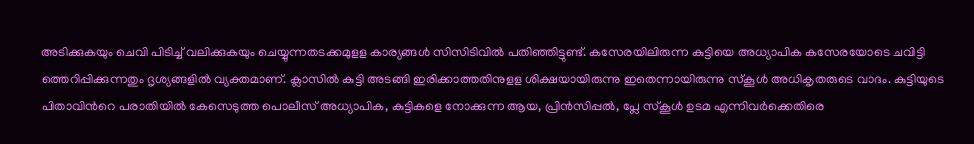അടിക്കുകയും ചെവി പിടിച്ച് വലിക്കുകയും ചെയ്യുന്നതടക്കമുളള കാര്യങ്ങള്‍ സിസിടിവില്‍ പതിഞ്ഞിട്ടുണ്ട്. കസേരയിലിരുന്ന കുട്ടിയെ അധ്യാപിക കസേരയോടെ ചവിട്ടി ത്തെറിപ്പിക്കുന്നതും ദൃശ്യങ്ങളിൽ വ്യക്തമാണ്. ക്ലാസിൽ കുട്ടി അടങ്ങി ഇരിക്കാത്തതിനുളള ശിക്ഷയായിരുന്നു ഇതെന്നായിരുന്നു സ്കൂള്‍ അധികൃതരുടെ വാദം. കുട്ടിയുടെ പിതാവിന്‍റെ പരാതിയില്‍ കേസെടുത്ത പൊലീസ് അധ്യാപിക, കുട്ടികളെ നോക്കുന്ന ആയ, പ്രിന്‍സിപ്പല്‍, പ്ലേ സ്കൂള്‍ ഉടമ എന്നിവര്‍ക്കെതിരെ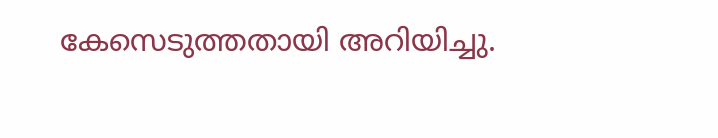കേസെടുത്തതായി അറിയിച്ചു.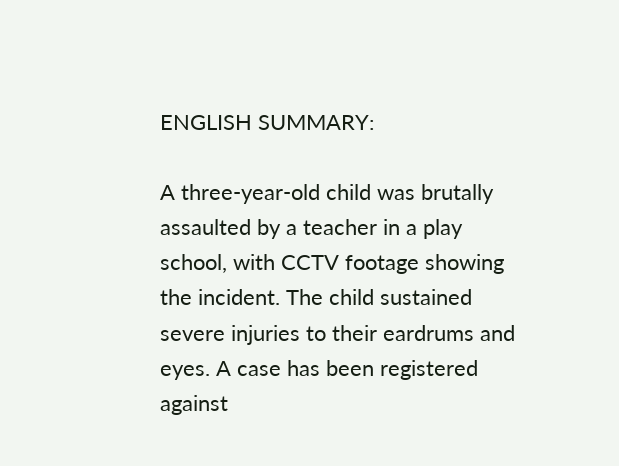ENGLISH SUMMARY:

A three-year-old child was brutally assaulted by a teacher in a play school, with CCTV footage showing the incident. The child sustained severe injuries to their eardrums and eyes. A case has been registered against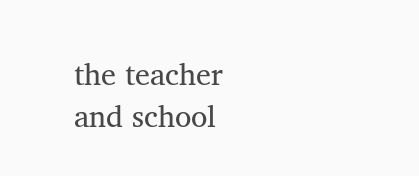the teacher and school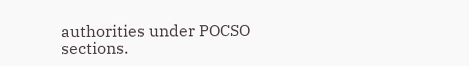authorities under POCSO sections.